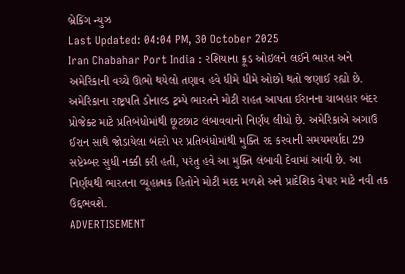બ્રેકિંગ ન્યુઝ
Last Updated: 04:04 PM, 30 October 2025
Iran Chabahar Port India : રશિયાના ક્રૂડ ઓઇલને લઈને ભારત અને અમેરિકાની વચ્ચે ઊભો થયેલો તણાવ હવે ધીમે ધીમે ઓછો થતો જણાઈ રહ્યો છે. અમેરિકાના રાષ્ટ્રપતિ ડોનાલ્ડ ટ્રમ્પે ભારતને મોટી રાહત આપતા ઈરાનના ચાબહાર બંદર પ્રોજેક્ટ માટે પ્રતિબંધોમાંથી છૂટછાટ લંબાવવાનો નિર્ણય લીધો છે. અમેરિકાએ અગાઉ ઈરાન સાથે જોડાયેલા બંદરો પર પ્રતિબંધોમાંથી મુક્તિ રદ કરવાની સમયમર્યાદા 29 સપ્ટેમ્બર સુધી નક્કી કરી હતી, પરંતુ હવે આ મુક્તિ લંબાવી દેવામાં આવી છે. આ નિર્ણયથી ભારતના વ્યૂહાત્મક હિતોને મોટી મદદ મળશે અને પ્રાદેશિક વેપાર માટે નવી તક ઉદ્દભવશે.
ADVERTISEMENT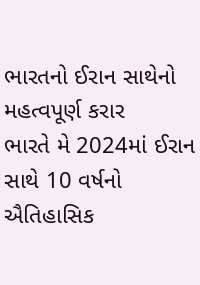ભારતનો ઈરાન સાથેનો મહત્વપૂર્ણ કરાર
ભારતે મે 2024માં ઈરાન સાથે 10 વર્ષનો ઐતિહાસિક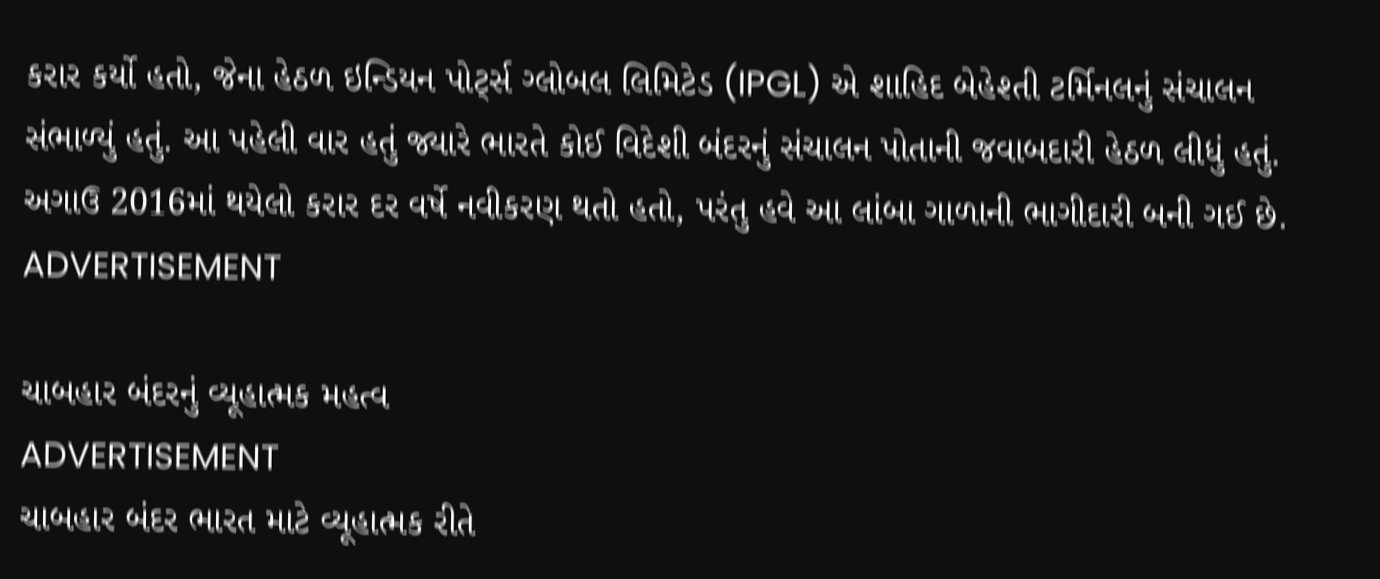કરાર કર્યો હતો, જેના હેઠળ ઇન્ડિયન પોર્ટ્સ ગ્લોબલ લિમિટેડ (IPGL) એ શાહિદ બેહેશ્તી ટર્મિનલનું સંચાલન સંભાળ્યું હતું. આ પહેલી વાર હતું જ્યારે ભારતે કોઈ વિદેશી બંદરનું સંચાલન પોતાની જવાબદારી હેઠળ લીધું હતું. અગાઉ 2016માં થયેલો કરાર દર વર્ષે નવીકરણ થતો હતો, પરંતુ હવે આ લાંબા ગાળાની ભાગીદારી બની ગઈ છે.
ADVERTISEMENT

ચાબહાર બંદરનું વ્યૂહાત્મક મહત્વ
ADVERTISEMENT
ચાબહાર બંદર ભારત માટે વ્યૂહાત્મક રીતે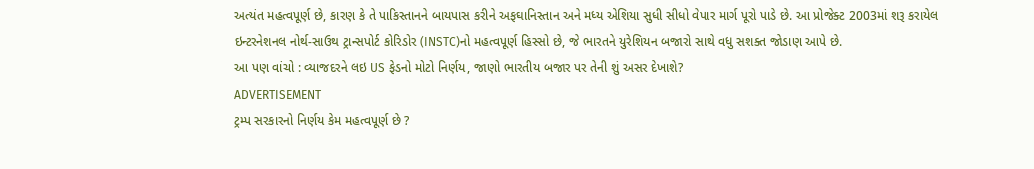અત્યંત મહત્વપૂર્ણ છે, કારણ કે તે પાકિસ્તાનને બાયપાસ કરીને અફઘાનિસ્તાન અને મધ્ય એશિયા સુધી સીધો વેપાર માર્ગ પૂરો પાડે છે. આ પ્રોજેક્ટ 2003માં શરૂ કરાયેલ ઇન્ટરનેશનલ નોર્થ-સાઉથ ટ્રાન્સપોર્ટ કોરિડોર (INSTC)નો મહત્વપૂર્ણ હિસ્સો છે, જે ભારતને યુરેશિયન બજારો સાથે વધુ સશક્ત જોડાણ આપે છે.
આ પણ વાંચો : વ્યાજદરને લઇ US ફેડનો મોટો નિર્ણય, જાણો ભારતીય બજાર પર તેની શું અસર દેખાશે?
ADVERTISEMENT
ટ્રમ્પ સરકારનો નિર્ણય કેમ મહત્વપૂર્ણ છે ?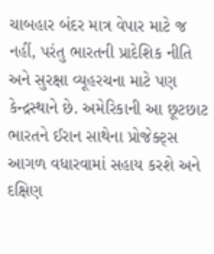ચાબહાર બંદર માત્ર વેપાર માટે જ નહીં, પરંતુ ભારતની પ્રાદેશિક નીતિ અને સુરક્ષા વ્યૂહરચના માટે પણ કેન્દ્રસ્થાને છે. અમેરિકાની આ છૂટછાટ ભારતને ઈરાન સાથેના પ્રોજેક્ટ્સ આગળ વધારવામાં સહાય કરશે અને દક્ષિણ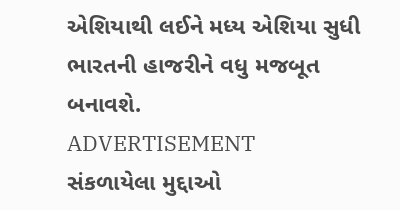એશિયાથી લઈને મધ્ય એશિયા સુધી ભારતની હાજરીને વધુ મજબૂત બનાવશે.
ADVERTISEMENT
સંકળાયેલા મુદ્દાઓ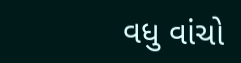વધુ વાંચો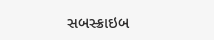સબસ્ક્રાઇબ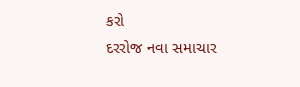કરો
દરરોજ નવા સમાચાર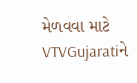મેળવવા માટે VTVGujaratiને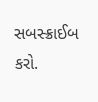સબસ્ક્રાઈબ કરો.